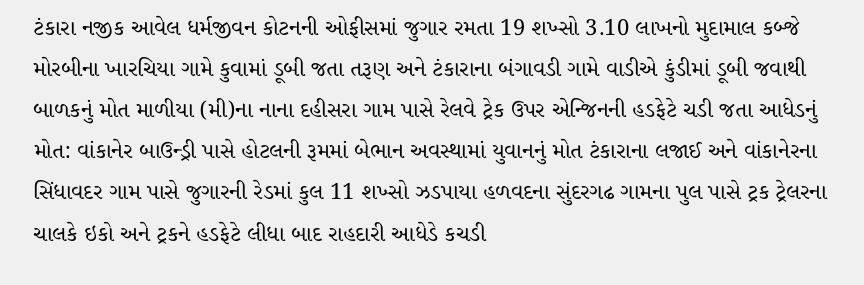ટંકારા નજીક આવેલ ધર્મજીવન કોટનની ઓફીસમાં જુગાર રમતા 19 શખ્સો 3.10 લાખનો મુદામાલ કબ્જે મોરબીના ખારચિયા ગામે કુવામાં ડૂબી જતા તરૂણ અને ટંકારાના બંગાવડી ગામે વાડીએ કુંડીમાં ડૂબી જવાથી બાળકનું મોત માળીયા (મી)ના નાના દહીસરા ગામ પાસે રેલવે ટ્રેક ઉપર એન્જિનની હડફેટે ચડી જતા આધેડનું મોત: વાંકાનેર બાઉન્ડ્રી પાસે હોટલની રૂમમાં બેભાન અવસ્થામાં યુવાનનું મોત ટંકારાના લજાઈ અને વાંકાનેરના સિંધાવદર ગામ પાસે જુગારની રેડમાં કુલ 11 શખ્સો ઝડપાયા હળવદના સુંદરગઢ ગામના પુલ પાસે ટ્રક ટ્રેલરના ચાલકે ઇકો અને ટ્રકને હડફેટે લીધા બાદ રાહદારી આધેડે કચડી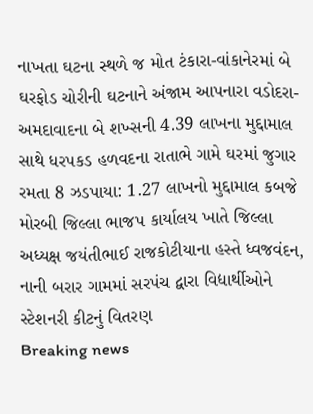નાખતા ઘટના સ્થળે જ મોત ટંકારા-વાંકાનેરમાં બે ઘરફોડ ચોરીની ઘટનાને અંજામ આપનારા વડોદરા-અમદાવાદના બે શખ્સની 4.39 લાખના મુદ્દામાલ સાથે ધરપકડ હળવદના રાતાભે ગામે ઘરમાં જુગાર રમતા 8 ઝડપાયા: 1.27 લાખનો મુદ્દામાલ કબજે મોરબી જિલ્લા ભાજપ કાર્યાલય ખાતે જિલ્લા અધ્યક્ષ જયંતીભાઈ રાજકોટીયાના હસ્તે ધ્વજવંદન, નાની બરાર ગામમાં સરપંચ દ્વારા વિદ્યાર્થીઓને સ્ટેશનરી કીટનું વિતરણ
Breaking news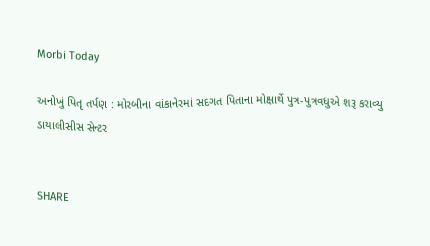Morbi Today

અનોખું પિતૃ તર્પણ : મોરબીના વાંકાનેરમાં સદગત પિતાના મોક્ષાર્થે પુત્ર-પુત્રવધુએ શરૂ કરાવ્યુ ડાયાલીસીસ સેન્ટર


SHARE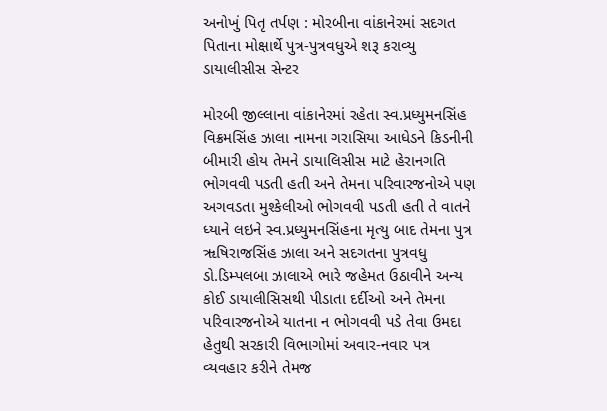અનોખું પિતૃ તર્પણ : મોરબીના વાંકાનેરમાં સદગત પિતાના મોક્ષાર્થે પુત્ર-પુત્રવધુએ શરૂ કરાવ્યુ ડાયાલીસીસ સેન્ટર

મોરબી જીલ્લાના વાંકાનેરમાં રહેતા સ્વ.પ્રધ્યુમનસિંહ વિક્રમસિંહ ઝાલા નામના ગરાસિયા આધેડને કિડનીની બીમારી હોય તેમને ડાયાલિસીસ માટે હેરાનગતિ ભોગવવી પડતી હતી અને તેમના પરિવારજનોએ પણ અગવડતા મુશ્કેલીઓ ભોગવવી પડતી હતી તે વાતને ધ્યાને લઇને સ્વ.પ્રધ્યુમનસિંહના મૃત્યુ બાદ તેમના પુત્ર ૠષિરાજસિંહ ઝાલા અને સદગતના પુત્રવધુ ડો.ડિમ્પલબા ઝાલાએ ભારે જહેમત ઉઠાવીને અન્ય કોઈ ડાયાલીસિસથી પીડાતા દર્દીઓ અને તેમના પરિવારજનોએ યાતના ન ભોગવવી પડે તેવા ઉમદા હેતુથી સરકારી વિભાગોમાં અવાર-નવાર પત્ર વ્યવહાર કરીને તેમજ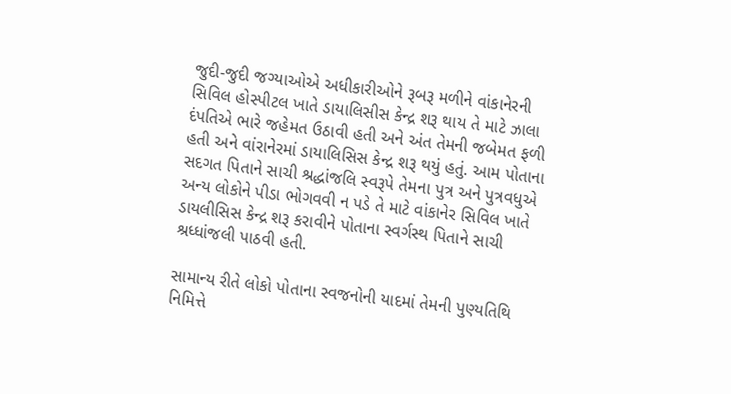જુદી-જુદી જગ્યાઓએ અધીકારીઓને રૂબરૂ મળીને વાંકાનેરની સિવિલ હોસ્પીટલ ખાતે ડાયાલિસીસ કેન્દ્ર શરૂ થાય તે માટે ઝાલા દંપતિએ ભારે જહેમત ઉઠાવી હતી અને અંત તેમની જબેમત ફળી હતી અને વાંરાનેરમાં ડાયાલિસિસ કેન્દ્ર શરૂ થયું હતું. આમ પોતાના સદગત પિતાને સાચી શ્રદ્ધાંજલિ સ્વરૂપે તેમના પુત્ર અને પુત્રવધુએ અન્ય લોકોને પીડા ભોગવવી ન પડે તે માટે વાંકાનેર સિવિલ ખાતે ડાયલીસિસ કેન્દ્ર શરૂ કરાવીને પોતાના સ્વર્ગસ્થ પિતાને સાચી શ્રધ્ધાંજલી પાઠવી હતી.

સામાન્ય રીતે લોકો પોતાના સ્વજનોની યાદમાં તેમની પુણ્યતિથિ નિમિત્તે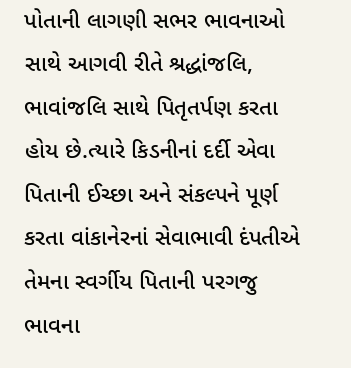પોતાની લાગણી સભર ભાવનાઓ સાથે આગવી રીતે શ્રદ્ધાંજલિ, ભાવાંજલિ સાથે પિતૃતર્પણ કરતા હોય છે.ત્યારે કિડનીનાં દર્દી એવા પિતાની ઈચ્છા અને સંકલ્પને પૂર્ણ કરતા વાંકાનેરનાં સેવાભાવી દંપતીએ તેમના સ્વર્ગીય પિતાની પરગજુ ભાવના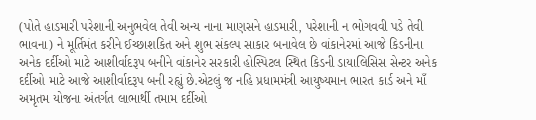(પોતે હાડમારી પરેશાની અનુભવેલ તેવી અન્ય નાના માણસને હાડમારી, પરેશાની ન ભોગવવી પડે તેવી ભાવના) ને મૂર્તિમંત કરીને ઈચ્છાશકિત અને શુભ સંકલ્પ સાકાર બનાવેલ છે વાંકાનેરમાં આજે કિડનીના અનેક દર્દીઓ માટે આશીર્વાદરૂપ બનીને વાંકાનેર સરકારી હોસ્પિટલ સ્થિત કિડની ડાયાલિસિસ સેન્ટર અનેક દર્દીઓ માટે આજે આશીર્વાદરૂપ બની રહ્યું છે.એટલું જ નહિ પ્રધામમંત્રી આયુષ્યમાન ભારત કાર્ડ અને માઁ અમૃતમ યોજના અંતર્ગત લાભાર્થી તમામ દર્દીઓ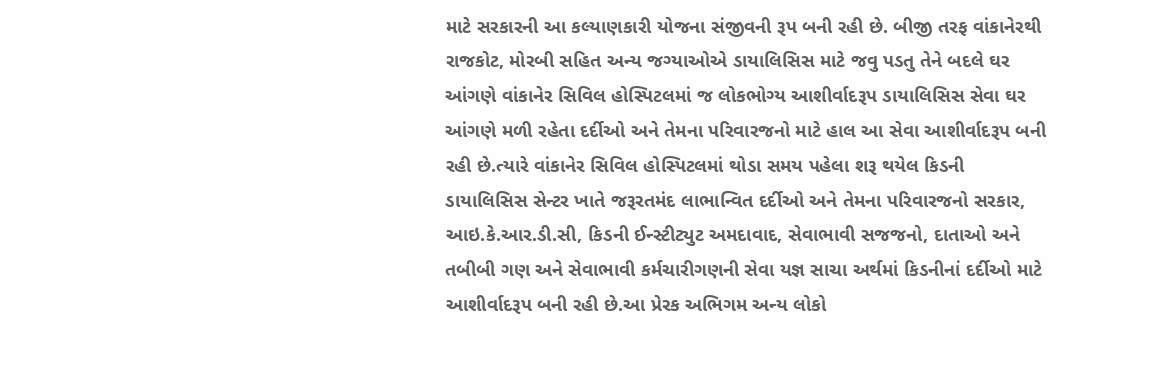માટે સરકારની આ કલ્યાણકારી યોજના સંજીવની રૂપ બની રહી છે. બીજી તરફ વાંકાનેરથી રાજકોટ, મોરબી સહિત અન્ય જગ્યાઓએ ડાયાલિસિસ માટે જવુ પડતુ તેને બદલે ઘર આંગણે વાંકાનેર સિવિલ હોસ્પિટલમાં જ લોકભોગ્ય આશીર્વાદરૂપ ડાયાલિસિસ સેવા ઘર આંગણે મળી રહેતા દર્દીઓ અને તેમના પરિવારજનો માટે હાલ આ સેવા આશીર્વાદરૂપ બની રહી છે.ત્યારે વાંકાનેર સિવિલ હોસ્પિટલમાં થોડા સમય પહેલા શરૂ થયેલ કિડની ડાયાલિસિસ સેન્ટર ખાતે જરૂરતમંદ લાભાન્વિત દર્દીઓ અને તેમના પરિવારજનો સરકાર, આઇ.કે.આર.ડી.સી, કિડની ઈન્સ્ટીટ્યુટ અમદાવાદ, સેવાભાવી સજજનો, દાતાઓ અને તબીબી ગણ અને સેવાભાવી કર્મચારીગણની સેવા યજ્ઞ સાચા અર્થમાં કિડનીનાં દર્દીઓ માટે આશીર્વાદરૂપ બની રહી છે.આ પ્રેરક અભિગમ અન્ય લોકો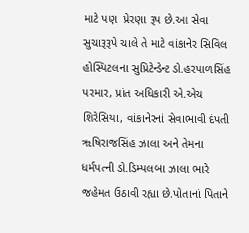માટે પણ  પ્રેરણા રૂપ છે.આ સેવા સુચારૂરૂપે ચાલે તે માટે વાંકાનેર સિવિલ હોસ્પિટલના સુપ્રિટેન્ડેન્ટ ડો.હરપાળસિંહ પરમાર, પ્રાંત અધિકારી એ.એચ શિરેસિયા, વાંકાનેરનાં સેવાભાવી દંપતી ૠષિરાજસિંહ ઝાલા અને તેમના ધર્મપત્ની ડો.ડિમ્પલબા ઝાલા ભારે જહેમત ઉઠાવી રહ્યા છે.પોતાનાં પિતાને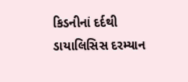કિડનીનાં દર્દથી ડાયાલિસિસ દરમ્યાન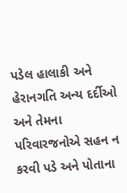પડેલ હાલાકી અને હેરાનગતિ અન્ય દર્દીઓ અને તેમના પરિવારજનોએ સહન ન કરવી પડે અને પોતાના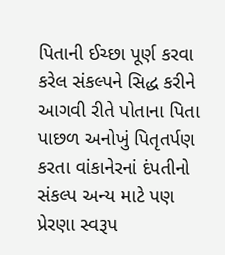પિતાની ઈચ્છા પૂર્ણ કરવા કરેલ સંકલ્પને સિદ્ધ કરીને આગવી રીતે પોતાના પિતા પાછળ અનોખું પિતૃતર્પણ કરતા વાંકાનેરનાં દંપતીનો સંકલ્પ અન્ય માટે પણ પ્રેરણા સ્વરૂપ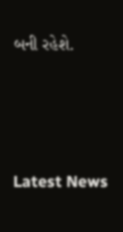બની રહેશે.






Latest News